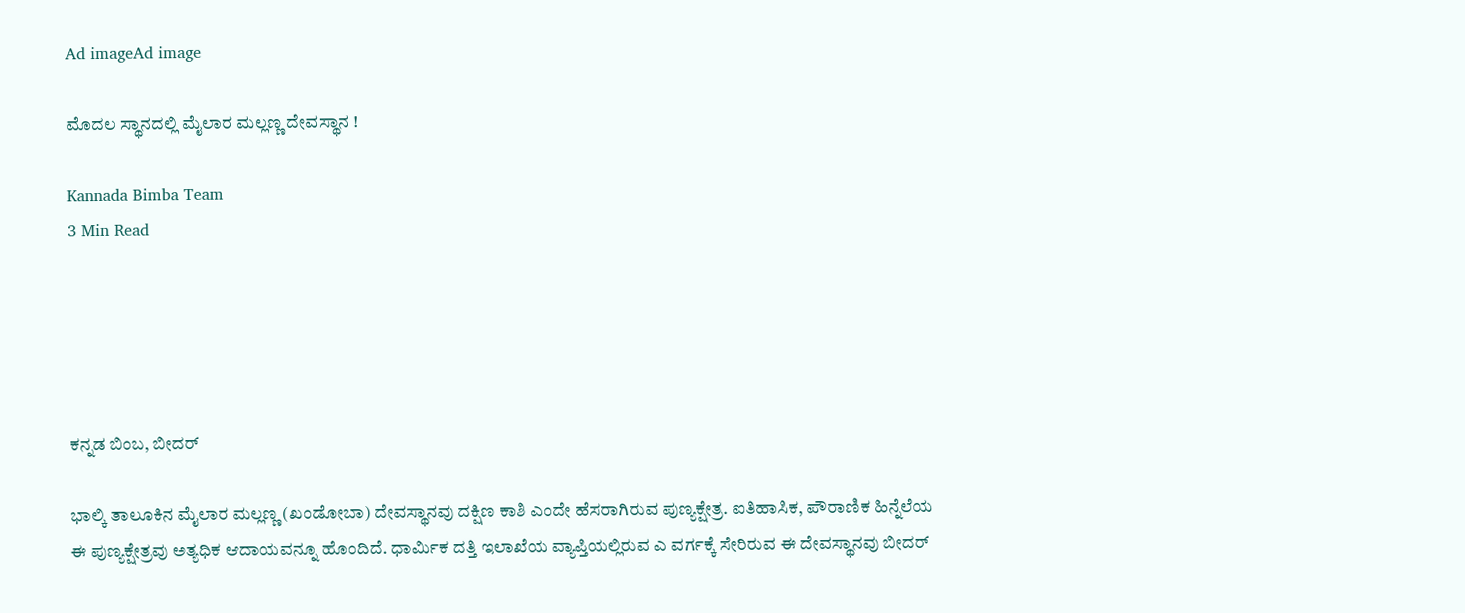Ad imageAd image

ಮೊದಲ ಸ್ಥಾನದಲ್ಲಿ ಮೈಲಾರ ಮಲ್ಲಣ್ಣ ದೇವಸ್ಥಾನ !

Kannada Bimba Team
3 Min Read





ಕನ್ನಡ ಬಿಂಬ, ಬೀದರ್

ಭಾಲ್ಕಿ ತಾಲೂಕಿನ ಮೈಲಾರ ಮಲ್ಲಣ್ಣ (ಖಂಡೋಬಾ) ದೇವಸ್ಥಾನವು ದಕ್ಷಿಣ ಕಾಶಿ ಎಂದೇ ಹೆಸರಾಗಿರುವ ಪುಣ್ಯಕ್ಷೇತ್ರ. ಐತಿಹಾಸಿಕ, ಪೌರಾಣಿಕ ಹಿನ್ನೆಲೆಯ ಈ ಪುಣ್ಯಕ್ಷೇತ್ರವು ಅತ್ಯಧಿಕ ಆದಾಯವನ್ನೂ ಹೊಂದಿದೆ. ಧಾರ್ಮಿಕ ದತ್ತಿ ಇಲಾಖೆಯ ವ್ಯಾಪ್ತಿಯಲ್ಲಿರುವ ಎ ವರ್ಗಕ್ಕೆ ಸೇರಿರುವ ಈ ದೇವಸ್ಥಾನವು ಬೀದರ್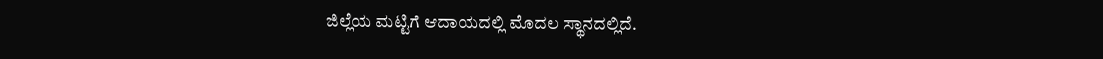ಜಿಲ್ಲೆಯ ಮಟ್ಟಿಗೆ ಆದಾಯದಲ್ಲಿ ಮೊದಲ ಸ್ಥಾನದಲ್ಲಿದೆ.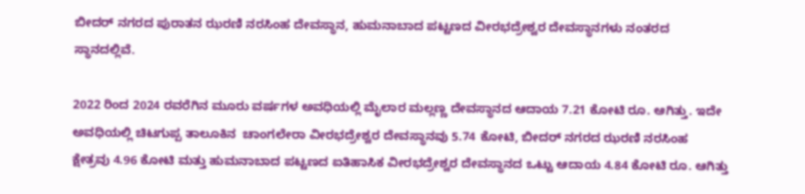ಬೀದರ್ ನಗರದ ಪುರಾತನ ಝರಣಿ ನರಸಿಂಹ ದೇವಸ್ಥಾನ, ಹುಮನಾಬಾದ ಪಟ್ಟಣದ ವೀರಭದ್ರೇಶ್ವರ ದೇವಸ್ಥಾನಗಳು ನಂತರದ ಸ್ಥಾನದಲ್ಲಿವೆ.

2022 ರಿಂದ 2024 ರವರೆಗಿನ ಮೂರು ವರ್ಷಗಳ ಅವಧಿಯಲ್ಲಿ ಮೈಲಾರ ಮಲ್ಲಣ್ಣ ದೇವಸ್ಥಾನದ ಆದಾಯ 7.21 ಕೋಟಿ ರೂ. ಆಗಿತ್ತು. ಇದೇ ಅವಧಿಯಲ್ಲಿ ಚಿಟಗುಪ್ಪ ತಾಲೂಕಿನ  ಚಾಂಗಲೇರಾ ವೀರಭದ್ರೇಶ್ವರ ದೇವಸ್ಥಾನವು 5.74 ಕೋಟಿ, ಬೀದರ್ ನಗರದ ಝರಣಿ ನರಸಿಂಹ ಕ್ಷೇತ್ರವು 4.96 ಕೋಟಿ ಮತ್ತು ಹುಮನಾಬಾದ ಪಟ್ಟಣದ ಐತಿಹಾಸಿಕ ವೀರಭದ್ರೇಶ್ವರ ದೇವಸ್ಥಾನದ ಒಟ್ಟು ಆದಾಯ 4.84 ಕೋಟಿ ರೂ. ಆಗಿತ್ತು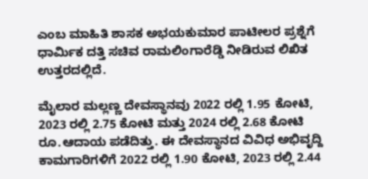ಎಂಬ ಮಾಹಿತಿ ಶಾಸಕ ಅಭಯಕುಮಾರ ಪಾಟೀಲರ ಪ್ರಶ್ನೆಗೆ ಧಾರ್ಮಿಕ ದತ್ತಿ ಸಚಿವ ರಾಮಲಿಂಗಾರೆಡ್ಡಿ ನೀಡಿರುವ ಲಿಖಿತ ಉತ್ತರದಲ್ಲಿದೆ.

ಮೈಲಾರ ಮಲ್ಲಣ್ಣ ದೇವಸ್ಥಾನವು 2022 ರಲ್ಲಿ 1.95 ಕೋಟಿ, 2023 ರಲ್ಲಿ 2.75 ಕೋಟಿ ಮತ್ತು 2024 ರಲ್ಲಿ 2.68 ಕೋಟಿ ರೂ.ಆದಾಯ ಪಡೆದಿತ್ತು. ಈ ದೇವಸ್ಥಾನದ ವಿವಿಧ ಅಭಿವೃದ್ದಿ ಕಾಮಗಾರಿಗಳಿಗೆ 2022 ರಲ್ಲಿ 1.90 ಕೋಟಿ, 2023 ರಲ್ಲಿ 2.44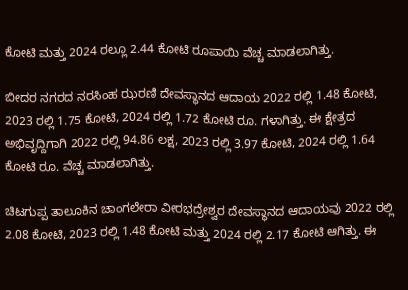ಕೋಟಿ ಮತ್ತು 2024 ರಲ್ಲೂ 2.44 ಕೋಟಿ ರೂಪಾಯಿ ವೆಚ್ಚ ಮಾಡಲಾಗಿತ್ತು.

ಬೀದರ ನಗರದ ನರಸಿಂಹ ಝರಣಿ ದೇವಸ್ಥಾನದ ಆದಾಯ 2022 ರಲ್ಲಿ 1.48 ಕೋಟಿ, 2023 ರಲ್ಲಿ 1.75 ಕೋಟಿ, 2024 ರಲ್ಲಿ 1.72 ಕೋಟಿ ರೂ. ಗಳಾಗಿತ್ತು. ಈ ಕ್ಷೇತ್ರದ ಅಭಿವೃದ್ದಿಗಾಗಿ 2022 ರಲ್ಲಿ 94.86 ಲಕ್ಷ, 2023 ರಲ್ಲಿ 3.97 ಕೋಟಿ, 2024 ರಲ್ಲಿ 1.64 ಕೋಟಿ ರೂ. ವೆಚ್ಚ ಮಾಡಲಾಗಿತ್ತು.

ಚಿಟಗುಪ್ಪ ತಾಲೂಕಿನ ಚಾಂಗಲೇರಾ ವೀರಭದ್ರೇಶ್ವರ ದೇವಸ್ಥಾನದ ಆದಾಯವು 2022 ರಲ್ಲಿ 2.08 ಕೋಟಿ, 2023 ರಲ್ಲಿ 1.48 ಕೋಟಿ ಮತ್ತು 2024 ರಲ್ಲಿ 2.17 ಕೋಟಿ ಆಗಿತ್ತು. ಈ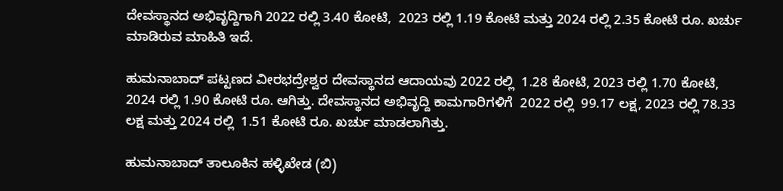ದೇವಸ್ಥಾನದ ಅಭಿವೃದ್ದಿಗಾಗಿ 2022 ರಲ್ಲಿ 3.40 ಕೋಟಿ,  2023 ರಲ್ಲಿ 1.19 ಕೋಟಿ ಮತ್ತು 2024 ರಲ್ಲಿ 2.35 ಕೋಟಿ ರೂ. ಖರ್ಚು ಮಾಡಿರುವ ಮಾಹಿತಿ ಇದೆ.

ಹುಮನಾಬಾದ್ ಪಟ್ಟಣದ ವೀರಭದ್ರೇಶ್ವರ ದೇವಸ್ಥಾನದ ಆದಾಯವು 2022 ರಲ್ಲಿ  1.28 ಕೋಟಿ, 2023 ರಲ್ಲಿ 1.70 ಕೋಟಿ, 2024 ರಲ್ಲಿ 1.90 ಕೋಟಿ ರೂ. ಆಗಿತ್ತು. ದೇವಸ್ಥಾನದ ಅಭಿವೃದ್ದಿ ಕಾಮಗಾರಿಗಳಿಗೆ  2022 ರಲ್ಲಿ  99.17 ಲಕ್ಷ, 2023 ರಲ್ಲಿ 78.33 ಲಕ್ಷ ಮತ್ತು 2024 ರಲ್ಲಿ  1.51 ಕೋಟಿ ರೂ. ಖರ್ಚು ಮಾಡಲಾಗಿತ್ತು.

ಹುಮನಾಬಾದ್ ತಾಲೂಕಿನ ಹಳ್ಳಿಖೇಡ (ಬಿ)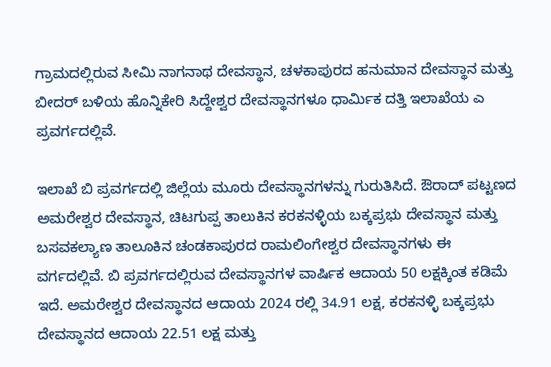ಗ್ರಾಮದಲ್ಲಿರುವ ಸೀಮಿ ನಾಗನಾಥ ದೇವಸ್ಥಾನ, ಚಳಕಾಪುರದ ಹನುಮಾನ ದೇವಸ್ಥಾನ ಮತ್ತು ಬೀದರ್ ಬಳಿಯ ಹೊನ್ನಿಕೇರಿ ಸಿದ್ದೇಶ್ವರ ದೇವಸ್ಥಾನಗಳೂ ಧಾರ್ಮಿಕ ದತ್ತಿ ಇಲಾಖೆಯ ಎ ಪ್ರವರ್ಗದಲ್ಲಿವೆ.

ಇಲಾಖೆ ಬಿ ಪ್ರವರ್ಗದಲ್ಲಿ ಜಿಲ್ಲೆಯ ಮೂರು ದೇವಸ್ಥಾನಗಳನ್ನು ಗುರುತಿಸಿದೆ. ಔರಾದ್ ಪಟ್ಟಣದ ಅಮರೇಶ್ವರ ದೇವಸ್ಥಾನ, ಚಿಟಗುಪ್ಪ ತಾಲುಕಿನ ಕರಕನಳ್ಳಿಯ ಬಕ್ಕಪ್ರಭು ದೇವಸ್ಥಾನ ಮತ್ತು ಬಸವಕಲ್ಯಾಣ ತಾಲೂಕಿನ ಚಂಡಕಾಪುರದ ರಾಮಲಿಂಗೇಶ್ವರ ದೇವಸ್ಥಾನಗಳು ಈ ವರ್ಗದಲ್ಲಿವೆ. ಬಿ ಪ್ರವರ್ಗದಲ್ಲಿರುವ ದೇವಸ್ಥಾನಗಳ ವಾರ್ಷಿಕ ಆದಾಯ 50 ಲಕ್ಷಕ್ಕಿಂತ ಕಡಿಮೆ ಇದೆ. ಅಮರೇಶ್ವರ ದೇವಸ್ಥಾನದ ಆದಾಯ 2024 ರಲ್ಲಿ 34.91 ಲಕ್ಷ, ಕರಕನಳ್ಳಿ ಬಕ್ಕಪ್ರಭು ದೇವಸ್ಥಾನದ ಆದಾಯ 22.51 ಲಕ್ಷ ಮತ್ತು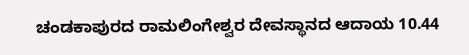ಚಂಡಕಾಪುರದ ರಾಮಲಿಂಗೇಶ್ವರ ದೇವಸ್ಥಾನದ ಆದಾಯ 10.44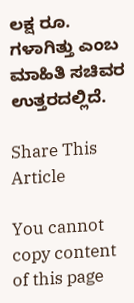ಲಕ್ಷ ರೂ. ಗಳಾಗಿತ್ತು ಎಂಬ ಮಾಹಿತಿ ಸಚಿವರ ಉತ್ತರದಲ್ಲಿದೆ.

Share This Article

You cannot copy content of this page